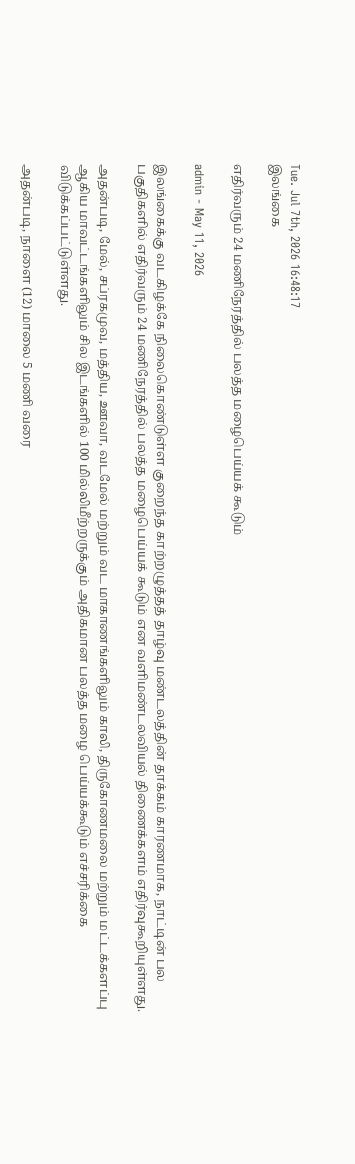Tue. Jul 7th, 2026 16:48:17
இலங்கை

எதிர்வரும் 24 மணிநேரத்தில் பலத்த மழைபெய்யக் கூடும்

admin - May 11, 2026

இலங்கைக்கு வடகிழக்கே நிலைகொண்டுள்ள குறைந்த காற்றழுத்தத் தாழ்வு மண்டலத்தின் தாக்கம் காரணமாக, நாட்டின் பல பகுதிகளில் எதிர்வரும் 24 மணிநேரத்தில் பலத்த மழைபெய்யக் கூடும் என வளிமண்டலவியல் திணைக்களம் எதிர்வுகூறியுள்ளது.

அதன்படி, மேல், சப்ரகமுவ, மத்திய, ஊவா, வடமேல் மற்றும் வட மாகாணங்களிலும் காலி, திருகோணமலை மற்றும் மட்டக்களப்பு ஆகிய மாவட்டங்களிலும் சில இடங்களில் 100 மில்லிமீற்றருக்கும் அதிகமான பலத்த மழை பெய்யக்கூடும் எச்சரிக்கை விடுக்கப்பட்டுள்ளது.

அதன்படி, நாளை (12) மாலை 5 மணி வரை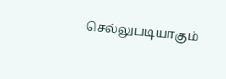செல்லுபடியாகும்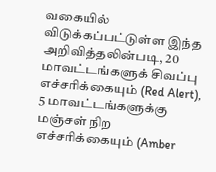வகையில் விடுக்கப்பட்டுள்ள இந்த அறிவித்தலின்படி, 20 மாவட்டங்களுக் சிவப்பு எச்சரிக்கையும் (Red Alert), 5 மாவட்டங்களுக்கு மஞ்சள் நிற எச்சரிக்கையும் (Amber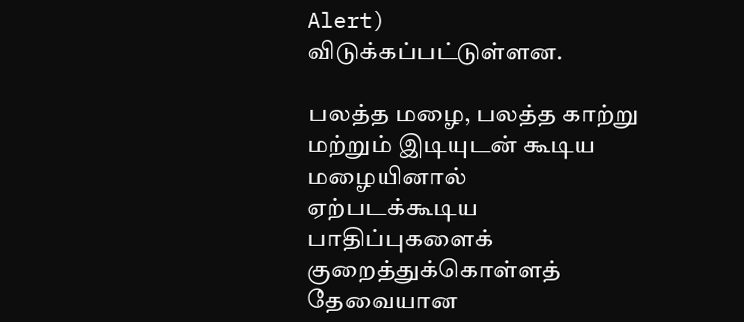Alert) விடுக்கப்பட்டுள்ளன.

பலத்த மழை, பலத்த காற்று மற்றும் இடியுடன் கூடிய மழையினால் ஏற்படக்கூடிய பாதிப்புகளைக் குறைத்துக்கொள்ளத் தேவையான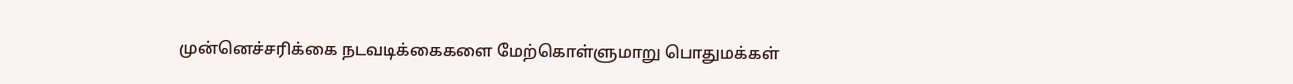முன்னெச்சரிக்கை நடவடிக்கைகளை மேற்கொள்ளுமாறு பொதுமக்கள்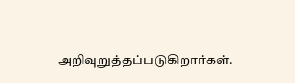அறிவுறுத்தப்படுகிறார்கள்.